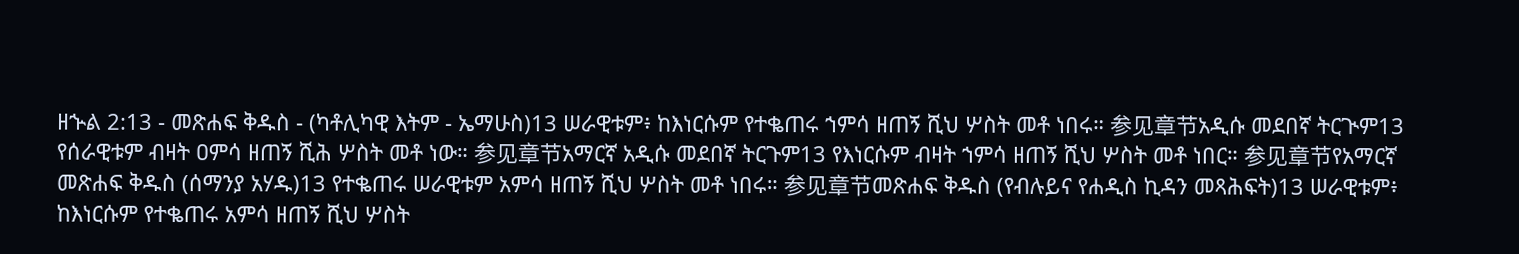ዘኍል 2:13 - መጽሐፍ ቅዱስ - (ካቶሊካዊ እትም - ኤማሁስ)13 ሠራዊቱም፥ ከእነርሱም የተቈጠሩ ኀምሳ ዘጠኝ ሺህ ሦስት መቶ ነበሩ። 参见章节አዲሱ መደበኛ ትርጒም13 የሰራዊቱም ብዛት ዐምሳ ዘጠኝ ሺሕ ሦስት መቶ ነው። 参见章节አማርኛ አዲሱ መደበኛ ትርጉም13 የእነርሱም ብዛት ኀምሳ ዘጠኝ ሺህ ሦስት መቶ ነበር። 参见章节የአማርኛ መጽሐፍ ቅዱስ (ሰማንያ አሃዱ)13 የተቈጠሩ ሠራዊቱም አምሳ ዘጠኝ ሺህ ሦስት መቶ ነበሩ። 参见章节መጽሐፍ ቅዱስ (የብሉይና የሐዲስ ኪዳን መጻሕፍት)13 ሠራዊቱም፥ ከእነርሱም የተቈጠሩ አምሳ ዘጠኝ ሺህ ሦስት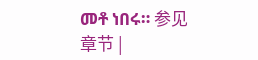መቶ ነበሩ። 参见章节 |